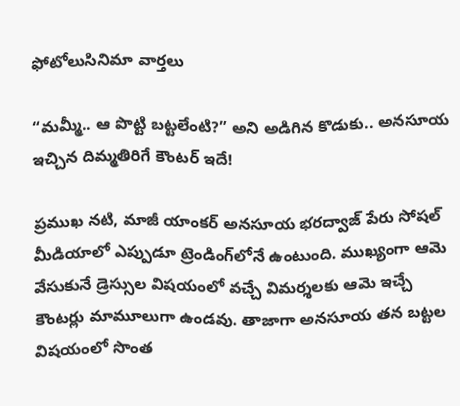ఫోటోలుసినిమా వార్తలు

“మమ్మీ.. ఆ పొట్టి బట్టలేంటి?” అని అడిగిన కొడుకు.. అనసూయ ఇచ్చిన దిమ్మతిరిగే కౌంటర్ ఇదే!

ప్రముఖ నటి, మాజీ యాంకర్ అనసూయ భరద్వాజ్ పేరు సోషల్ మీడియాలో ఎప్పుడూ ట్రెండింగ్‌లోనే ఉంటుంది. ముఖ్యంగా ఆమె వేసుకునే డ్రెస్సుల విషయంలో వచ్చే విమర్శలకు ఆమె ఇచ్చే కౌంటర్లు మామూలుగా ఉండవు. తాజాగా అనసూయ తన బట్టల విషయంలో సొంత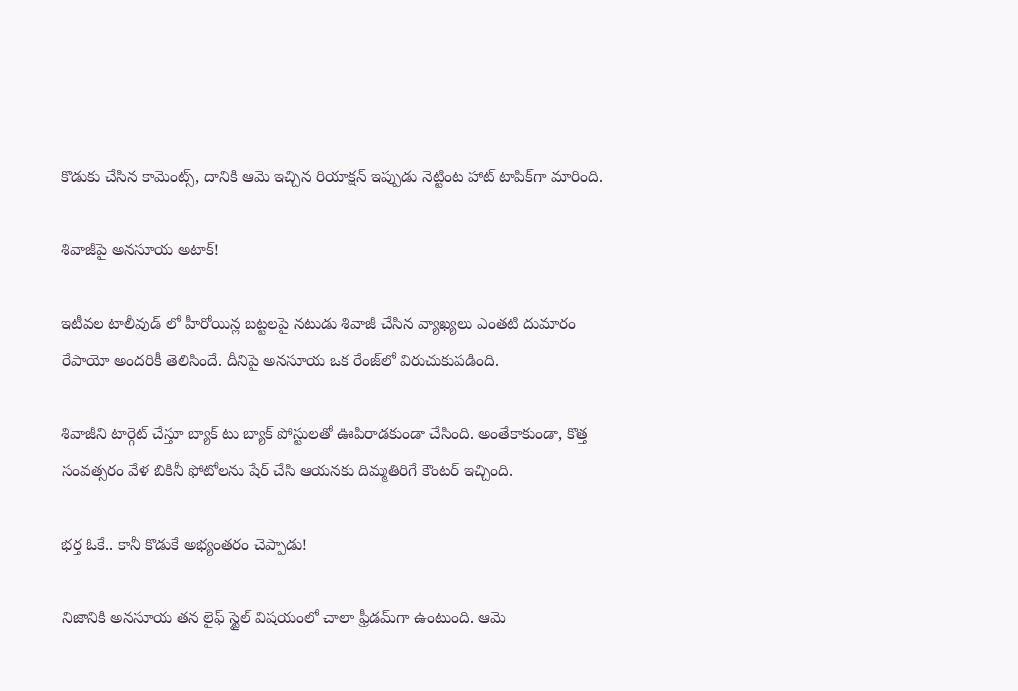కొడుకు చేసిన కామెంట్స్, దానికి ఆమె ఇచ్చిన రియాక్షన్ ఇప్పుడు నెట్టింట హాట్ టాపిక్‌గా మారింది.

శివాజీపై అనసూయ అటాక్!

ఇటీవల టాలీవుడ్ లో హీరోయిన్ల బట్టలపై నటుడు శివాజీ చేసిన వ్యాఖ్యలు ఎంతటి దుమారం రేపాయో అందరికీ తెలిసిందే. దీనిపై అనసూయ ఒక రేంజ్‌లో విరుచుకుపడింది.

శివాజీని టార్గెట్ చేస్తూ బ్యాక్ టు బ్యాక్ పోస్టులతో ఊపిరాడకుండా చేసింది. అంతేకాకుండా, కొత్త సంవత్సరం వేళ బికినీ ఫోటోలను షేర్ చేసి ఆయనకు దిమ్మతిరిగే కౌంటర్ ఇచ్చింది.

భర్త ఓకే.. కానీ కొడుకే అభ్యంతరం చెప్పాడు!

నిజానికి అనసూయ తన లైఫ్ స్టైల్ విషయంలో చాలా ఫ్రీడమ్‌గా ఉంటుంది. ఆమె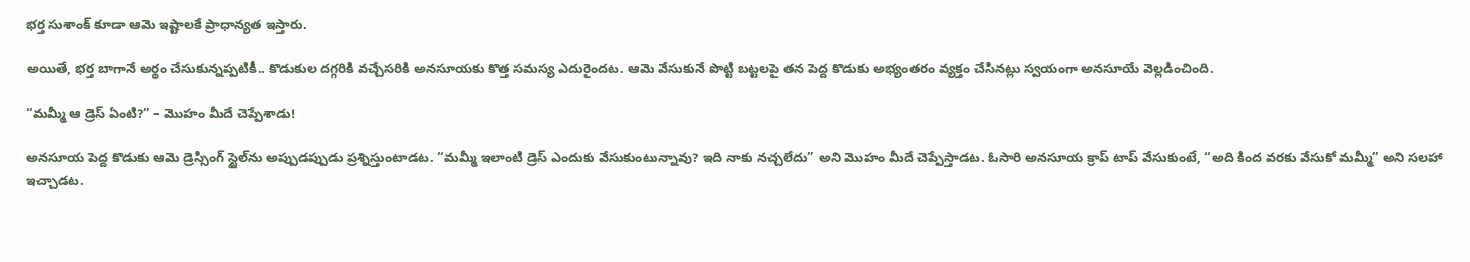భర్త సుశాంక్ కూడా ఆమె ఇష్టాలకే ప్రాధాన్యత ఇస్తారు.

అయితే, భర్త బాగానే అర్థం చేసుకున్నప్పటికీ.. కొడుకుల దగ్గరికి వచ్చేసరికి అనసూయకు కొత్త సమస్య ఎదురైందట. ఆమె వేసుకునే పొట్టి బట్టలపై తన పెద్ద కొడుకు అభ్యంతరం వ్యక్తం చేసినట్లు స్వయంగా అనసూయే వెల్లడించింది.

“మమ్మీ ఆ డ్రెస్ ఏంటి?” – మొహం మీదే చెప్పేశాడు!

అనసూయ పెద్ద కొడుకు ఆమె డ్రెస్సింగ్ స్టైల్‌ను అప్పుడప్పుడు ప్రశ్నిస్తుంటాడట. “మమ్మీ ఇలాంటి డ్రెస్‌ ఎందుకు వేసుకుంటున్నావు? ఇది నాకు నచ్చలేదు” అని మొహం మీదే చెప్పేస్తాడట. ఓసారి అనసూయ క్రాప్ టాప్ వేసుకుంటే, “అది కింద వరకు వేసుకో మమ్మీ” అని సలహా ఇచ్చాడట.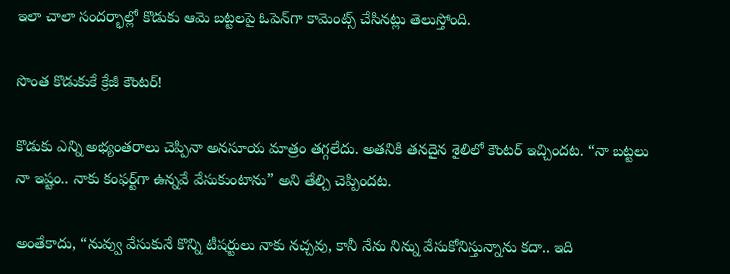ఇలా చాలా సందర్భాల్లో కొడుకు ఆమె బట్టలపై ఓపెన్‌గా కామెంట్స్ చేసినట్లు తెలుస్తోంది.

సొంత కొడుకుకే క్రేజీ కౌంటర్!

కొడుకు ఎన్ని అభ్యంతరాలు చెప్పినా అనసూయ మాత్రం తగ్గలేదు. అతనికి తనదైన శైలిలో కౌంటర్ ఇచ్చిందట. “నా బట్టలు నా ఇష్టం.. నాకు కంఫర్ట్‌గా ఉన్నవే వేసుకుంటాను” అని తేల్చి చెప్పిందట.

అంతేకాదు, “నువ్వు వేసుకునే కొన్ని టీషర్టులు నాకు నచ్చవు, కానీ నేను నిన్ను వేసుకోనిస్తున్నాను కదా.. ఇది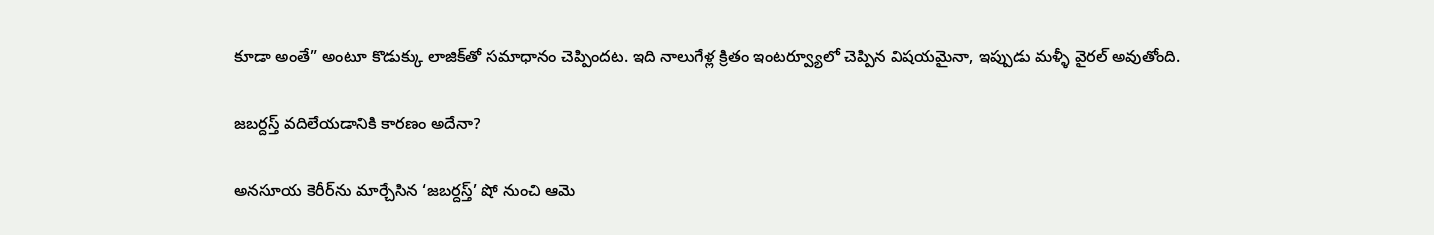కూడా అంతే” అంటూ కొడుక్కు లాజిక్‌తో సమాధానం చెప్పిందట. ఇది నాలుగేళ్ల క్రితం ఇంటర్వ్యూలో చెప్పిన విషయమైనా, ఇప్పుడు మళ్ళీ వైరల్ అవుతోంది.

జబర్దస్త్ వదిలేయడానికి కారణం అదేనా?

అనసూయ కెరీర్‌ను మార్చేసిన ‘జబర్దస్త్’ షో నుంచి ఆమె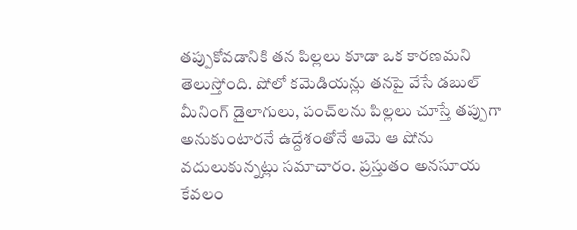తప్పుకోవడానికి తన పిల్లలు కూడా ఒక కారణమని తెలుస్తోంది. షోలో కమెడియన్లు తనపై వేసే డబుల్ మీనింగ్ డైలాగులు, పంచ్‌లను పిల్లలు చూస్తే తప్పుగా అనుకుంటారనే ఉద్దేశంతోనే ఆమె ఆ షోను వదులుకున్నట్లు సమాచారం. ప్రస్తుతం అనసూయ కేవలం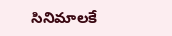సినిమాలకే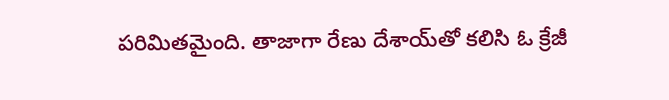పరిమితమైంది. తాజాగా రేణు దేశాయ్‌తో కలిసి ఓ క్రేజీ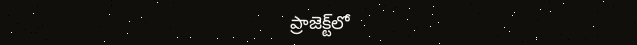ప్రాజెక్ట్‌లో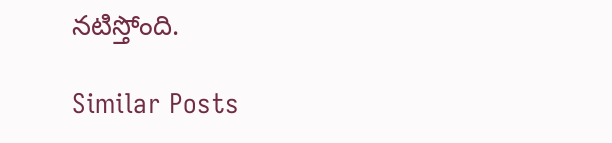నటిస్తోంది.

Similar Posts